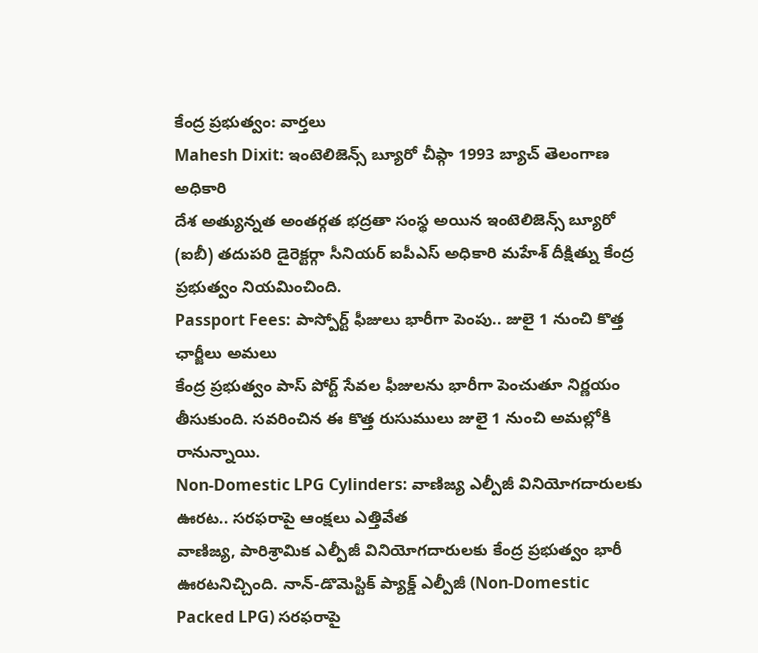కేంద్ర ప్రభుత్వం: వార్తలు
Mahesh Dixit: ఇంటెలిజెన్స్ బ్యూరో చీఫ్గా 1993 బ్యాచ్ తెలంగాణ అధికారి
దేశ అత్యున్నత అంతర్గత భద్రతా సంస్థ అయిన ఇంటెలిజెన్స్ బ్యూరో (ఐబీ) తదుపరి డైరెక్టర్గా సీనియర్ ఐపీఎస్ అధికారి మహేశ్ దీక్షిత్ను కేంద్ర ప్రభుత్వం నియమించింది.
Passport Fees: పాస్పోర్ట్ ఫీజులు భారీగా పెంపు.. జులై 1 నుంచి కొత్త ఛార్జీలు అమలు
కేంద్ర ప్రభుత్వం పాస్ పోర్ట్ సేవల ఫీజులను భారీగా పెంచుతూ నిర్ణయం తీసుకుంది. సవరించిన ఈ కొత్త రుసుములు జులై 1 నుంచి అమల్లోకి రానున్నాయి.
Non-Domestic LPG Cylinders: వాణిజ్య ఎల్పీజీ వినియోగదారులకు ఊరట.. సరఫరాపై ఆంక్షలు ఎత్తివేత
వాణిజ్య, పారిశ్రామిక ఎల్పీజీ వినియోగదారులకు కేంద్ర ప్రభుత్వం భారీ ఊరటనిచ్చింది. నాన్-డొమెస్టిక్ ప్యాక్డ్ ఎల్పీజీ (Non-Domestic Packed LPG) సరఫరాపై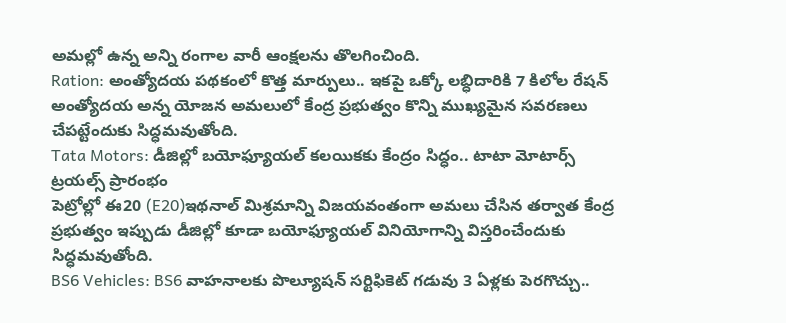అమల్లో ఉన్న అన్ని రంగాల వారీ ఆంక్షలను తొలగించింది.
Ration: అంత్యోదయ పథకంలో కొత్త మార్పులు.. ఇకపై ఒక్కో లబ్ధిదారికి 7 కిలోల రేషన్
అంత్యోదయ అన్న యోజన అమలులో కేంద్ర ప్రభుత్వం కొన్ని ముఖ్యమైన సవరణలు చేపట్టేందుకు సిద్ధమవుతోంది.
Tata Motors: డీజిల్లో బయోఫ్యూయల్ కలయికకు కేంద్రం సిద్ధం.. టాటా మోటార్స్ ట్రయల్స్ ప్రారంభం
పెట్రోల్లో ఈ20 (E20)ఇథనాల్ మిశ్రమాన్ని విజయవంతంగా అమలు చేసిన తర్వాత కేంద్ర ప్రభుత్వం ఇప్పుడు డీజిల్లో కూడా బయోఫ్యూయల్ వినియోగాన్ని విస్తరించేందుకు సిద్ధమవుతోంది.
BS6 Vehicles: BS6 వాహనాలకు పొల్యూషన్ సర్టిఫికెట్ గడువు 3 ఏళ్లకు పెరగొచ్చు..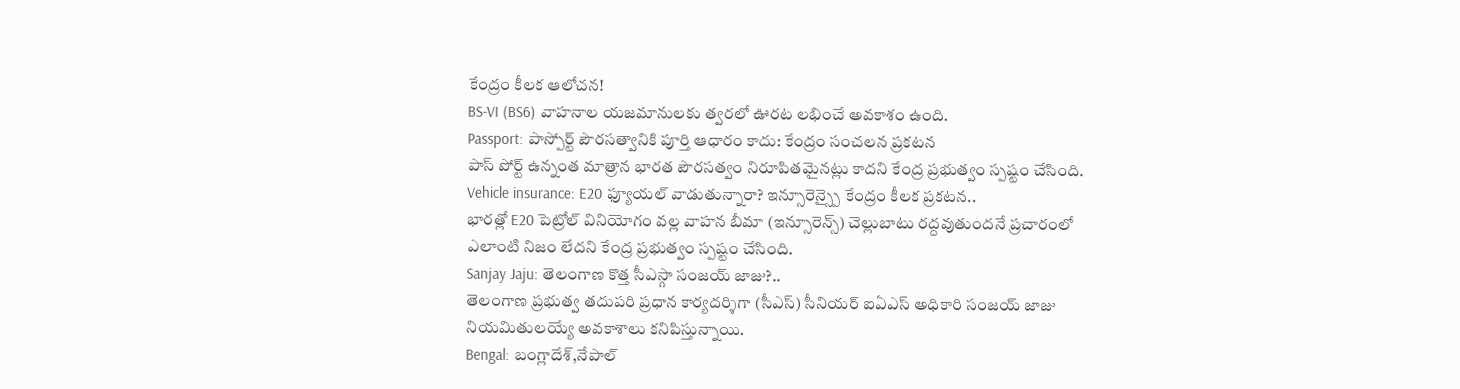కేంద్రం కీలక ఆలోచన!
BS-VI (BS6) వాహనాల యజమానులకు త్వరలో ఊరట లభించే అవకాశం ఉంది.
Passport: పాస్పోర్ట్ పౌరసత్వానికి పూర్తి ఆధారం కాదు: కేంద్రం సంచలన ప్రకటన
పాస్ పోర్ట్ ఉన్నంత మాత్రాన భారత పౌరసత్వం నిరూపితమైనట్లు కాదని కేంద్ర ప్రభుత్వం స్పష్టం చేసింది.
Vehicle insurance: E20 ఫ్యూయల్ వాడుతున్నారా? ఇన్సూరెన్స్పై కేంద్రం కీలక ప్రకటన..
భారత్లో E20 పెట్రోల్ వినియోగం వల్ల వాహన బీమా (ఇన్సూరెన్స్) చెల్లుబాటు రద్దవుతుందనే ప్రచారంలో ఎలాంటి నిజం లేదని కేంద్ర ప్రభుత్వం స్పష్టం చేసింది.
Sanjay Jaju: తెలంగాణ కొత్త సీఎస్గా సంజయ్ జాజు?..
తెలంగాణ ప్రభుత్వ తదుపరి ప్రధాన కార్యదర్శిగా (సీఎస్) సీనియర్ ఐఏఎస్ అధికారి సంజయ్ జాజు నియమితులయ్యే అవకాశాలు కనిపిస్తున్నాయి.
Bengal: బంగ్లాదేశ్,నేపాల్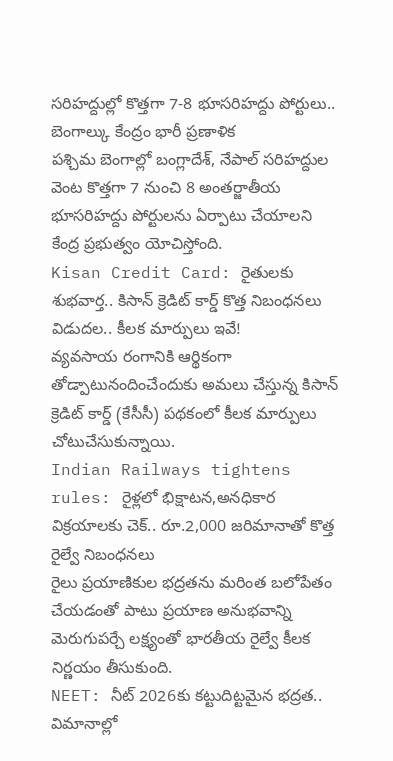సరిహద్దుల్లో కొత్తగా 7-8 భూసరిహద్దు పోర్టులు.. బెంగాల్కు కేంద్రం భారీ ప్రణాళిక
పశ్చిమ బెంగాల్లో బంగ్లాదేశ్, నేపాల్ సరిహద్దుల వెంట కొత్తగా 7 నుంచి 8 అంతర్జాతీయ భూసరిహద్దు పోర్టులను ఏర్పాటు చేయాలని కేంద్ర ప్రభుత్వం యోచిస్తోంది.
Kisan Credit Card: రైతులకు శుభవార్త.. కిసాన్ క్రెడిట్ కార్డ్ కొత్త నిబంధనలు విడుదల.. కీలక మార్పులు ఇవే!
వ్యవసాయ రంగానికి ఆర్థికంగా తోడ్పాటునందించేందుకు అమలు చేస్తున్న కిసాన్ క్రెడిట్ కార్డ్ (కేసీసీ) పథకంలో కీలక మార్పులు చోటుచేసుకున్నాయి.
Indian Railways tightens rules: రైళ్లలో భిక్షాటన,అనధికార విక్రయాలకు చెక్.. రూ.2,000 జరిమానాతో కొత్త రైల్వే నిబంధనలు
రైలు ప్రయాణికుల భద్రతను మరింత బలోపేతం చేయడంతో పాటు ప్రయాణ అనుభవాన్ని మెరుగుపర్చే లక్ష్యంతో భారతీయ రైల్వే కీలక నిర్ణయం తీసుకుంది.
NEET: నీట్ 2026కు కట్టుదిట్టమైన భద్రత.. విమానాల్లో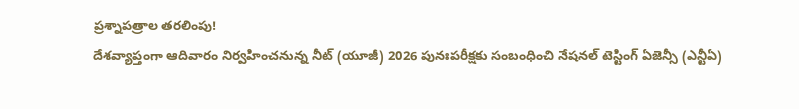ప్రశ్నాపత్రాల తరలింపు!
దేశవ్యాప్తంగా ఆదివారం నిర్వహించనున్న నీట్ (యూజీ) 2026 పునఃపరీక్షకు సంబంధించి నేషనల్ టెస్టింగ్ ఏజెన్సీ (ఎన్టీఏ)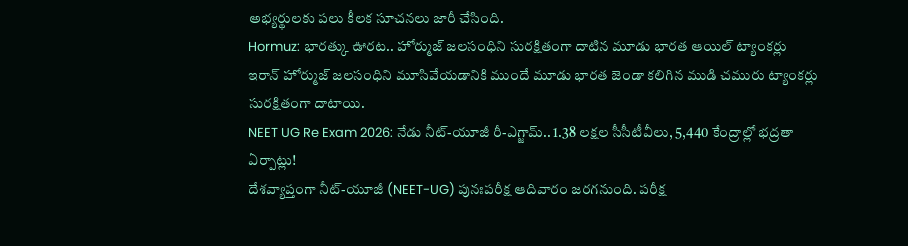అభ్యర్థులకు పలు కీలక సూచనలు జారీ చేసింది.
Hormuz: భారత్కు ఊరట.. హోర్ముజ్ జలసంధిని సురక్షితంగా దాటిన మూడు భారత ఆయిల్ ట్యాంకర్లు
ఇరాన్ హోర్ముజ్ జలసంధిని మూసివేయడానికి ముందే మూడు భారత జెండా కలిగిన ముడి చమురు ట్యాంకర్లు సురక్షితంగా దాటాయి.
NEET UG Re Exam 2026: నేడు నీట్-యూజీ రీ-ఎగ్జామ్.. 1.38 లక్షల సీసీటీవీలు, 5,440 కేంద్రాల్లో భద్రతా ఏర్పాట్లు!
దేశవ్యాప్తంగా నీట్-యూజీ (NEET-UG) పునఃపరీక్ష ఆదివారం జరగనుంది. పరీక్ష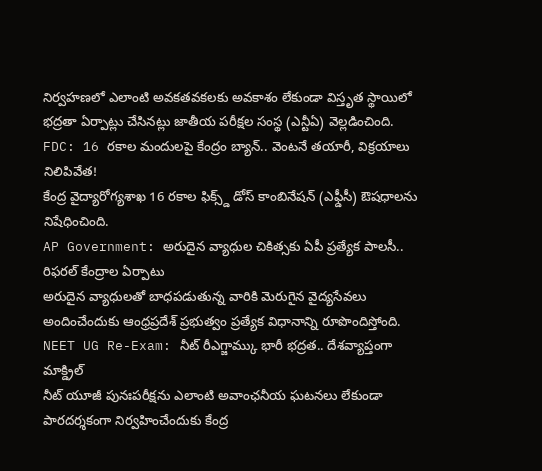నిర్వహణలో ఎలాంటి అవకతవకలకు అవకాశం లేకుండా విస్తృత స్థాయిలో భద్రతా ఏర్పాట్లు చేసినట్లు జాతీయ పరీక్షల సంస్థ (ఎన్టీఏ) వెల్లడించింది.
FDC: 16 రకాల మందులపై కేంద్రం బ్యాన్.. వెంటనే తయారీ, విక్రయాలు నిలిపివేత!
కేంద్ర వైద్యారోగ్యశాఖ 16 రకాల ఫిక్స్డ్ డోస్ కాంబినేషన్ (ఎఫ్డీసీ) ఔషధాలను నిషేధించింది.
AP Government: అరుదైన వ్యాధుల చికిత్సకు ఏపీ ప్రత్యేక పాలసీ.. రిఫరల్ కేంద్రాల ఏర్పాటు
అరుదైన వ్యాధులతో బాధపడుతున్న వారికి మెరుగైన వైద్యసేవలు అందించేందుకు ఆంధ్రప్రదేశ్ ప్రభుత్వం ప్రత్యేక విధానాన్ని రూపొందిస్తోంది.
NEET UG Re-Exam: నీట్ రీఎగ్జామ్కు భారీ భద్రత.. దేశవ్యాప్తంగా మాక్డ్రిల్
నీట్ యూజీ పునఃపరీక్షను ఎలాంటి అవాంఛనీయ ఘటనలు లేకుండా పారదర్శకంగా నిర్వహించేందుకు కేంద్ర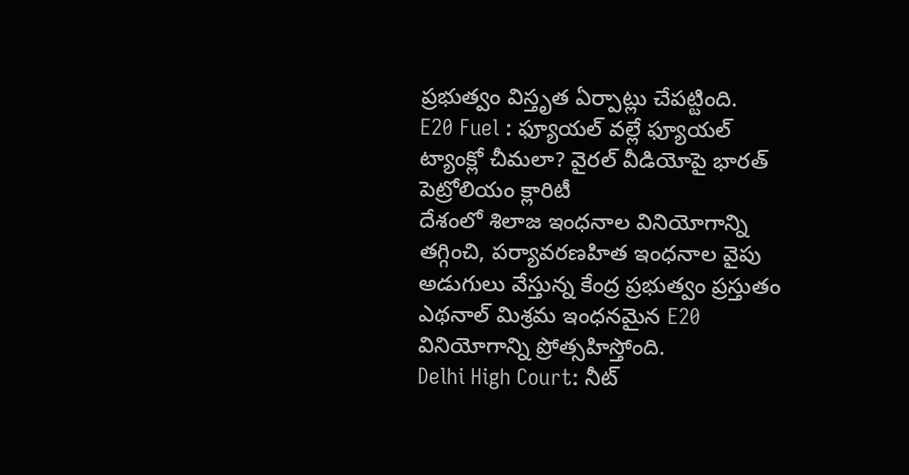ప్రభుత్వం విస్తృత ఏర్పాట్లు చేపట్టింది.
E20 Fuel : ఫ్యూయల్ వల్లే ఫ్యూయల్ ట్యాంక్లో చీమలా? వైరల్ వీడియోపై భారత్ పెట్రోలియం క్లారిటీ
దేశంలో శిలాజ ఇంధనాల వినియోగాన్ని తగ్గించి, పర్యావరణహిత ఇంధనాల వైపు అడుగులు వేస్తున్న కేంద్ర ప్రభుత్వం ప్రస్తుతం ఎథనాల్ మిశ్రమ ఇంధనమైన E20 వినియోగాన్ని ప్రోత్సహిస్తోంది.
Delhi High Court: నీట్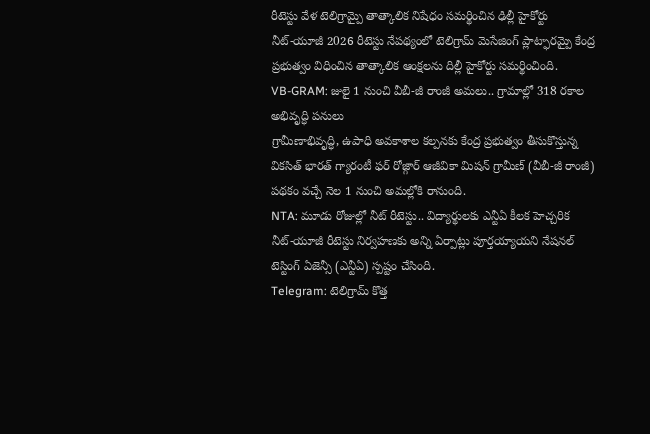రీటెస్టు వేళ టెలిగ్రామ్పై తాత్కాలిక నిషేధం సమర్థించిన ఢిల్లీ హైకోర్టు
నీట్-యూజీ 2026 రీటెస్టు నేపథ్యంలో టెలిగ్రామ్ మెసేజింగ్ ప్లాట్ఫారమ్పై కేంద్ర ప్రభుత్వం విధించిన తాత్కాలిక ఆంక్షలను దిల్లీ హైకోర్టు సమర్థించింది.
VB-GRAM: జులై 1 నుంచి వీబీ-జీ రాంజీ అమలు.. గ్రామాల్లో 318 రకాల అభివృద్ధి పనులు
గ్రామీణాభివృద్ధి, ఉపాధి అవకాశాల కల్పనకు కేంద్ర ప్రభుత్వం తీసుకొస్తున్న వికసిత్ భారత్ గ్యారంటీ ఫర్ రోజ్గార్ ఆజీవికా మిషన్ గ్రామీణ్ (వీబీ-జీ రాంజీ) పథకం వచ్చే నెల 1 నుంచి అమల్లోకి రానుంది.
NTA: మూడు రోజుల్లో నీట్ రీటెస్టు.. విద్యార్థులకు ఎన్టీఏ కీలక హెచ్చరిక
నీట్-యూజీ రీటెస్టు నిర్వహణకు అన్ని ఏర్పాట్లు పూర్తయ్యాయని నేషనల్ టెస్టింగ్ ఏజెన్సీ (ఎన్టీఏ) స్పష్టం చేసింది.
Telegram: టెలిగ్రామ్ కొత్త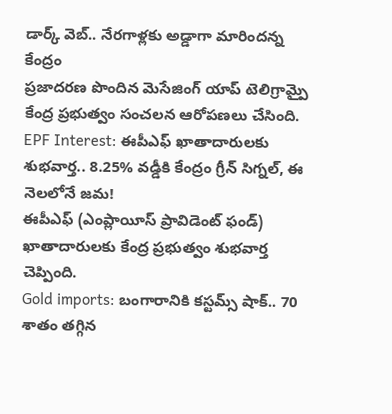డార్క్ వెబ్.. నేరగాళ్లకు అడ్డాగా మారిందన్న కేంద్రం
ప్రజాదరణ పొందిన మెసేజింగ్ యాప్ టెలిగ్రామ్పై కేంద్ర ప్రభుత్వం సంచలన ఆరోపణలు చేసింది.
EPF Interest: ఈపీఎఫ్ ఖాతాదారులకు శుభవార్త.. 8.25% వడ్డీకి కేంద్రం గ్రీన్ సిగ్నల్, ఈ నెలలోనే జమ!
ఈపీఎఫ్ (ఎంప్లాయీస్ ప్రావిడెంట్ ఫండ్) ఖాతాదారులకు కేంద్ర ప్రభుత్వం శుభవార్త చెప్పింది.
Gold imports: బంగారానికి కస్టమ్స్ షాక్.. 70 శాతం తగ్గిన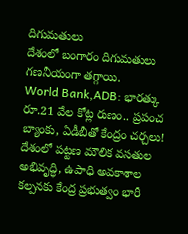దిగుమతులు
దేశంలో బంగారం దిగుమతులు గణనీయంగా తగ్గాయి.
World Bank,ADB: భారత్కు రూ.21 వేల కోట్ల రుణం.. ప్రపంచ బ్యాంకు, ఏడీబీతో కేంద్రం చర్చలు!
దేశంలో పట్టణ మౌలిక వసతుల అభివృద్ధి, ఉపాధి అవకాశాల కల్పనకు కేంద్ర ప్రభుత్వం భారీ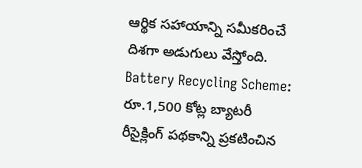ఆర్థిక సహాయాన్ని సమీకరించే దిశగా అడుగులు వేస్తోంది.
Battery Recycling Scheme: రూ.1,500 కోట్ల బ్యాటరీ రీసైక్లింగ్ పథకాన్ని ప్రకటించిన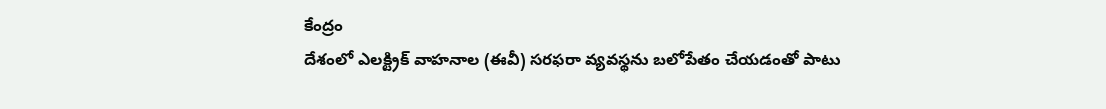కేంద్రం
దేశంలో ఎలక్ట్రిక్ వాహనాల (ఈవీ) సరఫరా వ్యవస్థను బలోపేతం చేయడంతో పాటు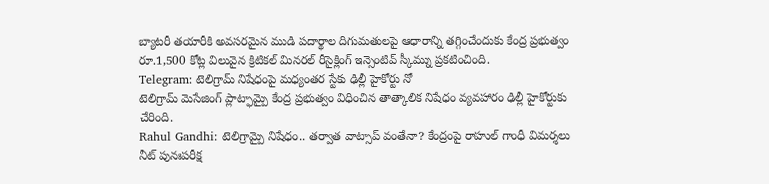బ్యాటరీ తయారీకి అవసరమైన ముడి పదార్థాల దిగుమతులపై ఆధారాన్ని తగ్గించేందుకు కేంద్ర ప్రభుత్వం రూ.1,500 కోట్ల విలువైన క్రిటికల్ మినరల్ రీసైక్లింగ్ ఇన్సెంటివ్ స్కీమ్ను ప్రకటించింది.
Telegram: టెలిగ్రామ్ నిషేధంపై మధ్యంతర స్టేకు ఢిల్లీ హైకోర్టు నో
టెలిగ్రామ్ మెసేజింగ్ ప్లాట్ఫామ్పై కేంద్ర ప్రభుత్వం విధించిన తాత్కాలిక నిషేధం వ్యవహారం ఢిల్లీ హైకోర్టుకు చేరింది.
Rahul Gandhi: టెలిగ్రామ్పై నిషేధం.. తర్వాత వాట్సాప్ వంతేనా? కేంద్రంపై రాహుల్ గాంధీ విమర్శలు
నీట్ పునఃపరీక్ష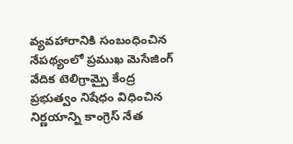వ్యవహారానికి సంబంధించిన నేపథ్యంలో ప్రముఖ మెసేజింగ్ వేదిక టెలిగ్రామ్పై కేంద్ర ప్రభుత్వం నిషేధం విధించిన నిర్ణయాన్ని కాంగ్రెస్ నేత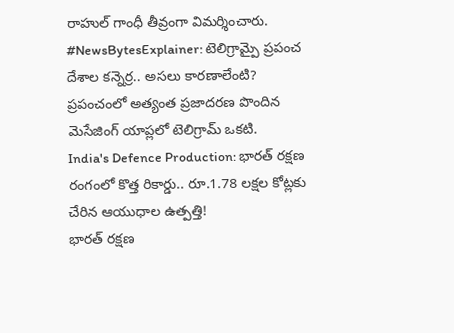రాహుల్ గాంధీ తీవ్రంగా విమర్శించారు.
#NewsBytesExplainer: టెలిగ్రామ్పై ప్రపంచ దేశాల కన్నెర్ర.. అసలు కారణాలేంటి?
ప్రపంచంలో అత్యంత ప్రజాదరణ పొందిన మెసేజింగ్ యాప్లలో టెలిగ్రామ్ ఒకటి.
India's Defence Production: భారత్ రక్షణ రంగంలో కొత్త రికార్డు.. రూ.1.78 లక్షల కోట్లకు చేరిన ఆయుధాల ఉత్పత్తి!
భారత్ రక్షణ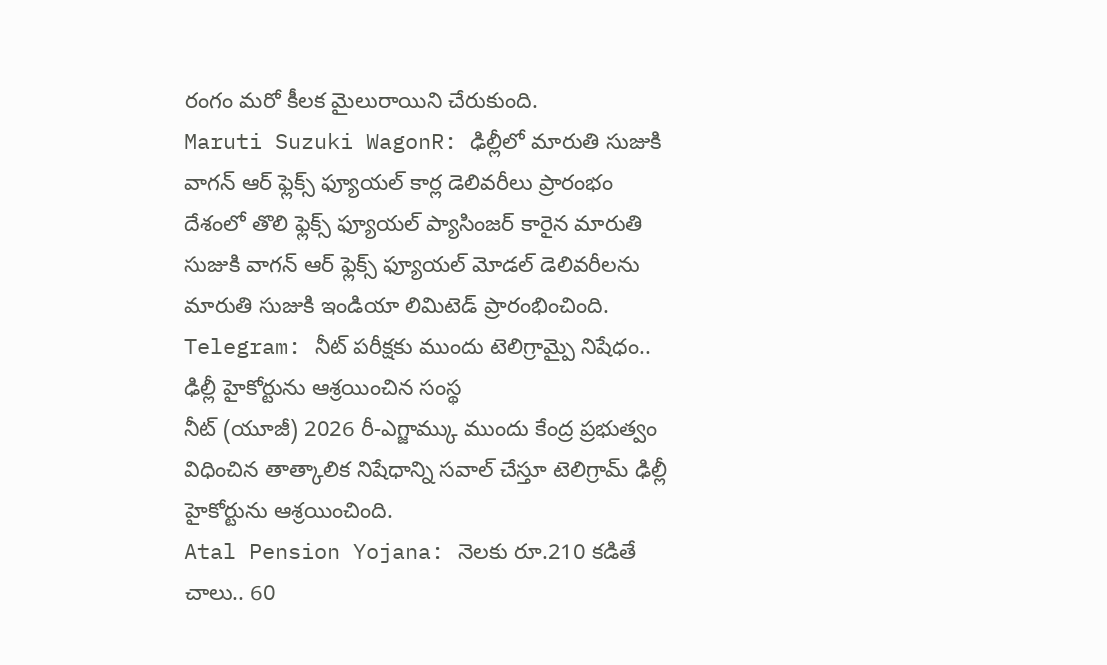రంగం మరో కీలక మైలురాయిని చేరుకుంది.
Maruti Suzuki WagonR: ఢిల్లీలో మారుతి సుజుకి వాగన్ ఆర్ ఫ్లెక్స్ ఫ్యూయల్ కార్ల డెలివరీలు ప్రారంభం
దేశంలో తొలి ఫ్లెక్స్ ఫ్యూయల్ ప్యాసింజర్ కారైన మారుతి సుజుకి వాగన్ ఆర్ ఫ్లెక్స్ ఫ్యూయల్ మోడల్ డెలివరీలను మారుతి సుజుకి ఇండియా లిమిటెడ్ ప్రారంభించింది.
Telegram: నీట్ పరీక్షకు ముందు టెలిగ్రామ్పై నిషేధం.. ఢిల్లీ హైకోర్టును ఆశ్రయించిన సంస్థ
నీట్ (యూజీ) 2026 రీ-ఎగ్జామ్కు ముందు కేంద్ర ప్రభుత్వం విధించిన తాత్కాలిక నిషేధాన్ని సవాల్ చేస్తూ టెలిగ్రామ్ ఢిల్లీ హైకోర్టును ఆశ్రయించింది.
Atal Pension Yojana: నెలకు రూ.210 కడితే చాలు.. 60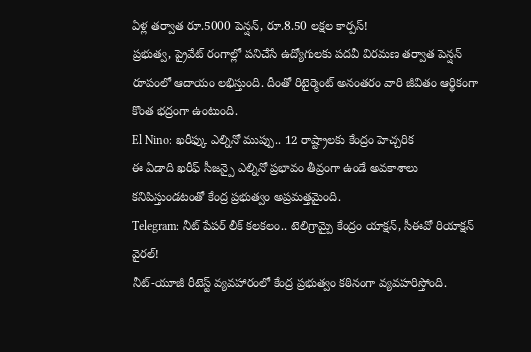ఏళ్ల తర్వాత రూ.5000 పెన్షన్, రూ.8.50 లక్షల కార్పస్!
ప్రభుత్వ, ప్రైవేట్ రంగాల్లో పనిచేసే ఉద్యోగులకు పదవీ విరమణ తర్వాత పెన్షన్ రూపంలో ఆదాయం లభిస్తుంది. దీంతో రిటైర్మెంట్ అనంతరం వారి జీవితం ఆర్థికంగా కొంత భద్రంగా ఉంటుంది.
El Nino: ఖరీఫ్కు ఎల్నినో ముప్పు.. 12 రాష్ట్రాలకు కేంద్రం హెచ్చరిక
ఈ ఏడాది ఖరీఫ్ సీజన్పై ఎల్నినో ప్రభావం తీవ్రంగా ఉండే అవకాశాలు కనిపిస్తుండటంతో కేంద్ర ప్రభుత్వం అప్రమత్తమైంది.
Telegram: నీట్ పేపర్ లీక్ కలకలం.. టెలిగ్రామ్పై కేంద్రం యాక్షన్, సీఈవో రియాక్షన్ వైరల్!
నీట్-యూజీ రీటెస్ట్ వ్యవహారంలో కేంద్ర ప్రభుత్వం కఠినంగా వ్యవహరిస్తోంది.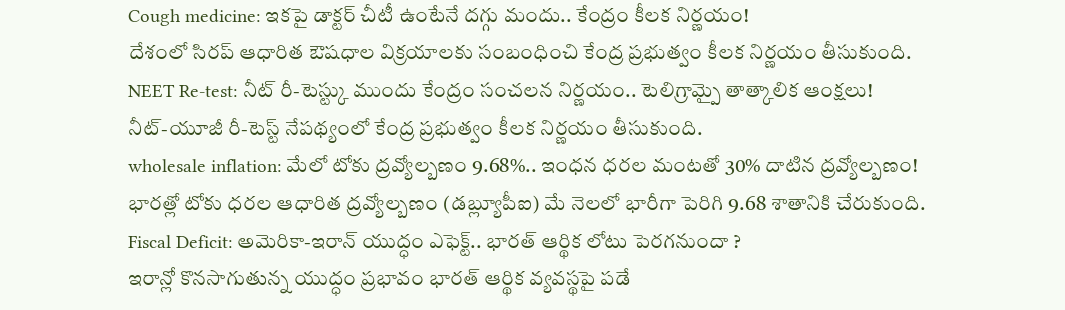Cough medicine: ఇకపై డాక్టర్ చీటీ ఉంటేనే దగ్గు మందు.. కేంద్రం కీలక నిర్ణయం!
దేశంలో సిరప్ ఆధారిత ఔషధాల విక్రయాలకు సంబంధించి కేంద్ర ప్రభుత్వం కీలక నిర్ణయం తీసుకుంది.
NEET Re-test: నీట్ రీ-టెస్ట్కు ముందు కేంద్రం సంచలన నిర్ణయం.. టెలిగ్రామ్పై తాత్కాలిక ఆంక్షలు!
నీట్-యూజీ రీ-టెస్ట్ నేపథ్యంలో కేంద్ర ప్రభుత్వం కీలక నిర్ణయం తీసుకుంది.
wholesale inflation: మేలో టోకు ద్రవ్యోల్బణం 9.68%.. ఇంధన ధరల మంటతో 30% దాటిన ద్రవ్యోల్బణం!
భారత్లో టోకు ధరల ఆధారిత ద్రవ్యోల్బణం (డబ్ల్యూపీఐ) మే నెలలో భారీగా పెరిగి 9.68 శాతానికి చేరుకుంది.
Fiscal Deficit: అమెరికా-ఇరాన్ యుద్ధం ఎఫెక్ట్.. భారత్ ఆర్థిక లోటు పెరగనుందా ?
ఇరాన్లో కొనసాగుతున్న యుద్ధం ప్రభావం భారత్ ఆర్థిక వ్యవస్థపై పడే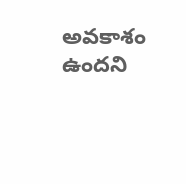అవకాశం ఉందని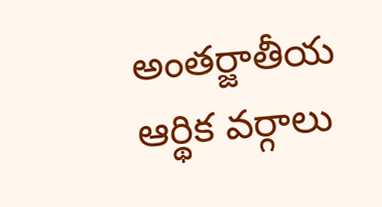అంతర్జాతీయ ఆర్థిక వర్గాలు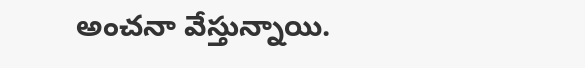అంచనా వేస్తున్నాయి.